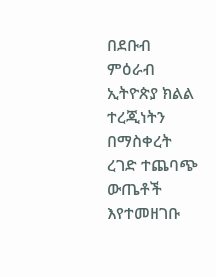በደቡብ ምዕራብ ኢትዮጵያ ክልል ተረጂነትን በማስቀረት ረገድ ተጨባጭ ውጤቶች እየተመዘገቡ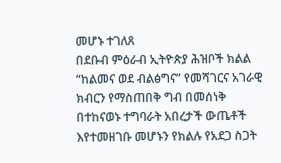መሆኑ ተገለጸ
በደቡብ ምዕራብ ኢትዮጵያ ሕዝቦች ክልል “ከልመና ወደ ብልፅግና” የመሻገርና አገራዊ ክብርን የማስጠበቅ ግብ በመሰነቅ በተከናወኑ ተግባራት አበረታች ውጤቶች እየተመዘገቡ መሆኑን የክልሉ የአደጋ ስጋት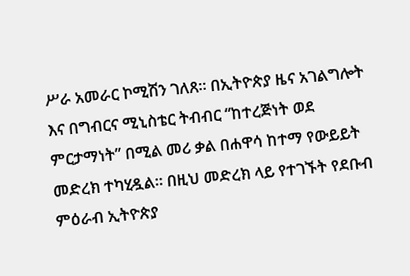ሥራ አመራር ኮሚሽን ገለጸ። በኢትዮጵያ ዜና አገልግሎት እና በግብርና ሚኒስቴር ትብብር “ከተረጅነት ወደ ምርታማነት” በሚል መሪ ቃል በሐዋሳ ከተማ የውይይት መድረክ ተካሂዷል። በዚህ መድረክ ላይ የተገኙት የደቡብ ምዕራብ ኢትዮጵያ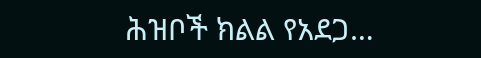ሕዝቦች ክልል የአደጋ…